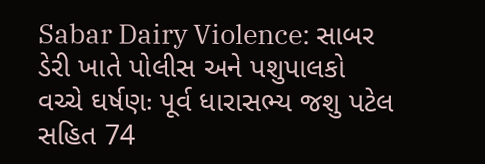Sabar Dairy Violence: સાબર ડેરી ખાતે પોલીસ અને પશુપાલકો વચ્ચે ઘર્ષણઃ પૂર્વ ધારાસભ્ય જશુ પટેલ સહિત 74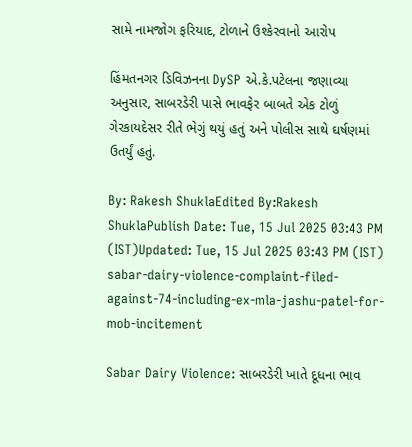સામે નામજોગ ફરિયાદ, ટોળાને ઉશ્કેરવાનો આરોપ

હિંમતનગર ડિવિઝનના DySP એ.કે.પટેલના જણાવ્યા અનુસાર, સાબરડેરી પાસે ભાવફેર બાબતે એક ટોળું ગેરકાયદેસર રીતે ભેગું થયું હતું અને પોલીસ સાથે ઘર્ષણમાં ઉતર્યું હતું.

By: Rakesh ShuklaEdited By:Rakesh ShuklaPublish Date: Tue, 15 Jul 2025 03:43 PM (IST)Updated: Tue, 15 Jul 2025 03:43 PM (IST)
sabar-dairy-violence-complaint-filed-against-74-including-ex-mla-jashu-patel-for-mob-incitement

Sabar Dairy Violence: સાબરડેરી ખાતે દૂધના ભાવ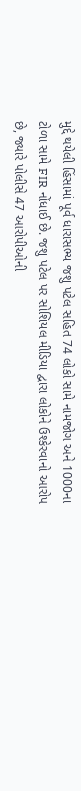મુદ્દે થયેલી હિંસામાં પૂર્વ ધારાસભ્ય જશુ પટેલ સહિત 74 લોકો સામે નામજોગ અને 1000ના ટોળા સામે FIR નોંધાઈ છે. જશુ પટેલ પર સોશિયલ મીડિયા દ્વારા લોકોને ઉશ્કેરવાનો આરોપ છે, જ્યારે પોલીસે 47 આરોપીઓની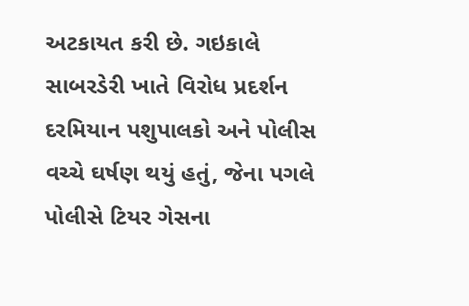અટકાયત કરી છે. ગઇકાલે સાબરડેરી ખાતે વિરોધ પ્રદર્શન દરમિયાન પશુપાલકો અને પોલીસ વચ્ચે ઘર્ષણ થયું હતું, જેના પગલે પોલીસે ટિયર ગેસના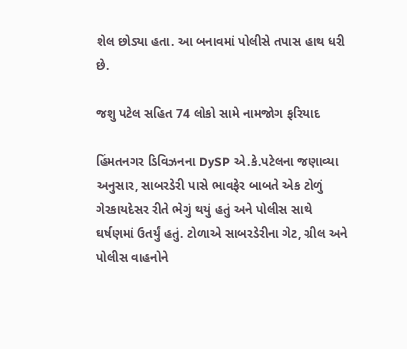શેલ છોડ્યા હતા. આ બનાવમાં પોલીસે તપાસ હાથ ધરી છે.

જશુ પટેલ સહિત 74 લોકો સામે નામજોગ ફરિયાદ

હિંમતનગર ડિવિઝનના DySP એ.કે.પટેલના જણાવ્યા અનુસાર, સાબરડેરી પાસે ભાવફેર બાબતે એક ટોળું ગેરકાયદેસર રીતે ભેગું થયું હતું અને પોલીસ સાથે ઘર્ષણમાં ઉતર્યું હતું. ટોળાએ સાબરડેરીના ગેટ, ગ્રીલ અને પોલીસ વાહનોને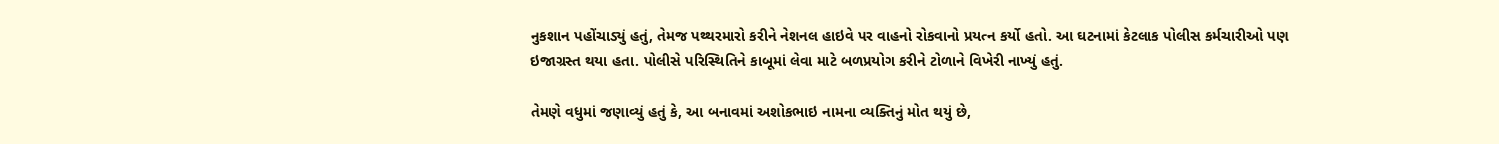નુકશાન પહોંચાડ્યું હતું, તેમજ પથ્થરમારો કરીને નેશનલ હાઇવે પર વાહનો રોકવાનો પ્રયત્ન કર્યો હતો. આ ઘટનામાં કેટલાક પોલીસ કર્મચારીઓ પણ ઇજાગ્રસ્ત થયા હતા. પોલીસે પરિસ્થિતિને કાબૂમાં લેવા માટે બળપ્રયોગ કરીને ટોળાને વિખેરી નાખ્યું હતું.

તેમણે વધુમાં જણાવ્યું હતું કે, આ બનાવમાં અશોકભાઇ નામના વ્યક્તિનું મોત થયું છે,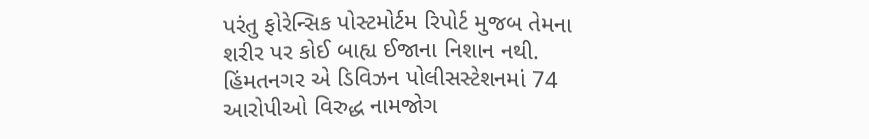પરંતુ ફોરેન્સિક પોસ્ટમોર્ટમ રિપોર્ટ મુજબ તેમના શરીર પર કોઈ બાહ્ય ઈજાના નિશાન નથી. હિંમતનગર એ ડિવિઝન પોલીસસ્ટેશનમાં 74 આરોપીઓ વિરુદ્ધ નામજોગ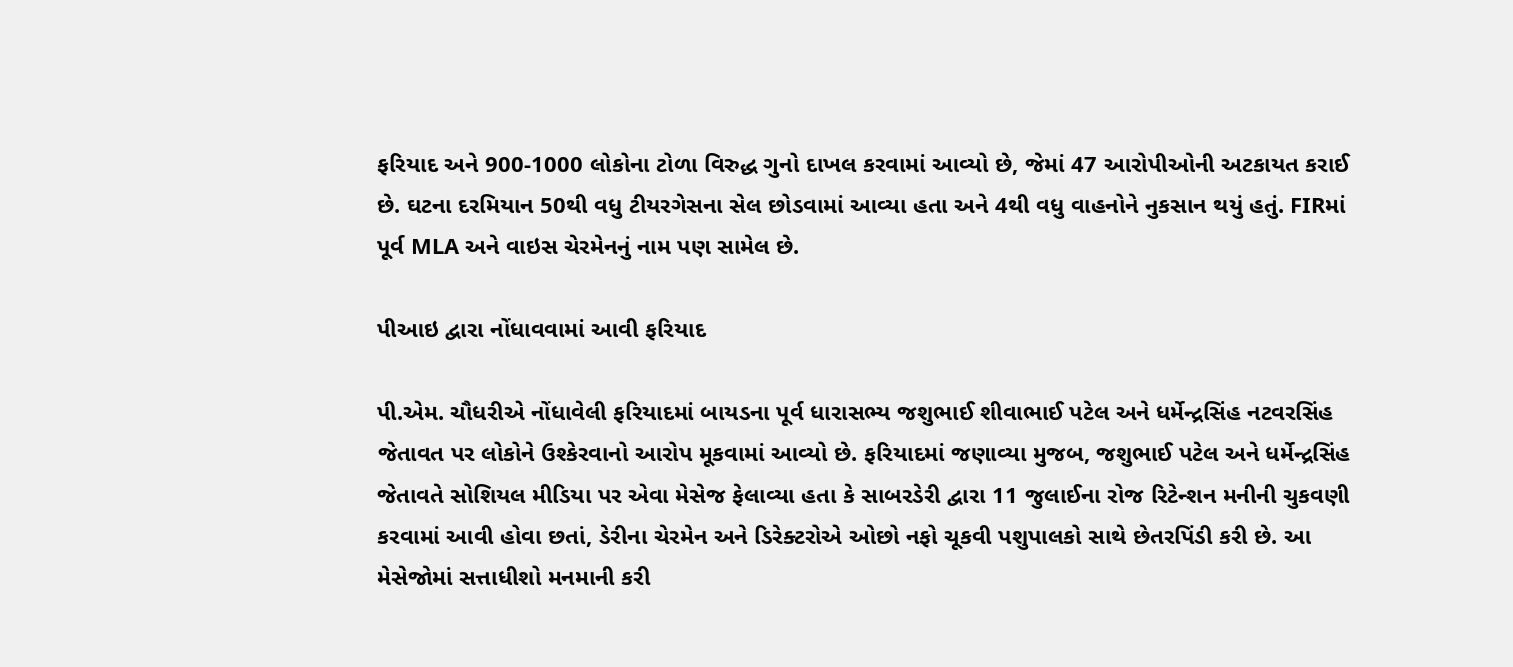ફરિયાદ અને 900-1000 લોકોના ટોળા વિરુદ્ધ ગુનો દાખલ કરવામાં આવ્યો છે, જેમાં 47 આરોપીઓની અટકાયત કરાઈ છે. ઘટના દરમિયાન 50થી વધુ ટીયરગેસના સેલ છોડવામાં આવ્યા હતા અને 4થી વધુ વાહનોને નુકસાન થયું હતું. FIRમાં પૂર્વ MLA અને વાઇસ ચેરમેનનું નામ પણ સામેલ છે.

પીઆઇ દ્વારા નોંધાવવામાં આવી ફરિયાદ

પી.એમ. ચૌધરીએ નોંધાવેલી ફરિયાદમાં બાયડના પૂર્વ ધારાસભ્ય જશુભાઈ શીવાભાઈ પટેલ અને ધર્મેન્દ્રસિંહ નટવરસિંહ જેતાવત પર લોકોને ઉશ્કેરવાનો આરોપ મૂકવામાં આવ્યો છે. ફરિયાદમાં જણાવ્યા મુજબ, જશુભાઈ પટેલ અને ધર્મેન્દ્રસિંહ જેતાવતે સોશિયલ મીડિયા પર એવા મેસેજ ફેલાવ્યા હતા કે સાબરડેરી દ્વારા 11 જુલાઈના રોજ રિટેન્શન મનીની ચુકવણી કરવામાં આવી હોવા છતાં, ડેરીના ચેરમેન અને ડિરેક્ટરોએ ઓછો નફો ચૂકવી પશુપાલકો સાથે છેતરપિંડી કરી છે. આ મેસેજોમાં સત્તાધીશો મનમાની કરી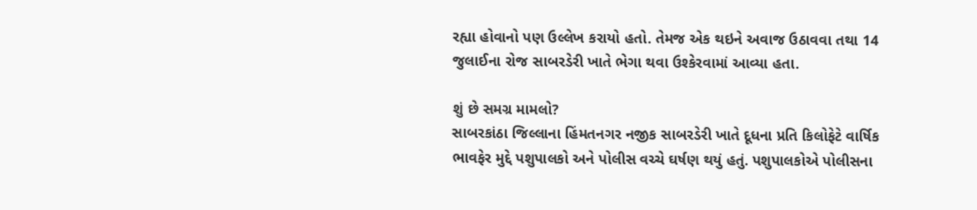રહ્યા હોવાનો પણ ઉલ્લેખ કરાયો હતો. તેમજ એક થઇને અવાજ ઉઠાવવા તથા 14 જુલાઈના રોજ સાબરડેરી ખાતે ભેગા થવા ઉશ્કેરવામાં આવ્યા હતા.

શું છે સમગ્ર મામલો?
સાબરકાંઠા જિલ્લાના હિંમતનગર નજીક સાબરડેરી ખાતે દૂધના પ્રતિ કિલોફેટે વાર્ષિક ભાવફેર મુદ્દે પશુપાલકો અને પોલીસ વચ્ચે ઘર્ષણ થયું હતું. પશુપાલકોએ પોલીસના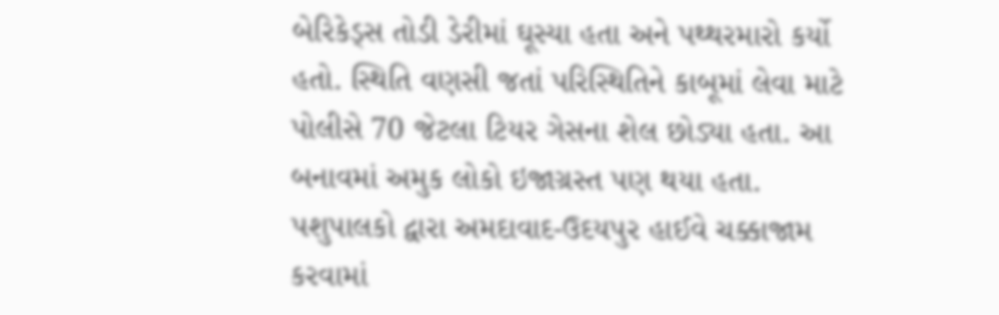બેરિકેડ્સ તોડી ડેરીમાં ઘૂસ્યા હતા અને પથ્થરમારો કર્યો હતો. સ્થિતિ વણસી જતાં પરિસ્થિતિને કાબૂમાં લેવા માટે પોલીસે 70 જેટલા ટિયર ગેસના શેલ છોડ્યા હતા. આ બનાવમાં અમુક લોકો ઇજાગ્રસ્ત પણ થયા હતા. પશુપાલકો દ્વારા અમદાવાદ-ઉદયપુર હાઈવે ચક્કાજામ કરવામાં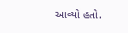આવ્યો હતો.